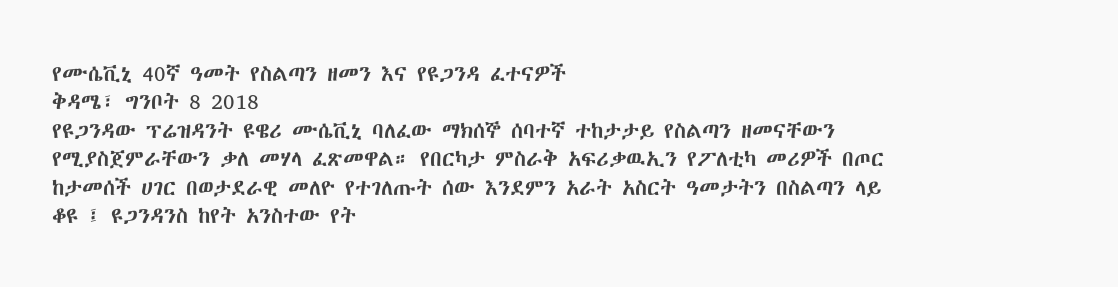የሙሴቪኒ 40ኛ ዓመት የስልጣን ዘመን እና የዩጋንዳ ፈተናዎች
ቅዳሜ፣ ግንቦት 8 2018
የዩጋንዳው ፕሬዝዳንት ዩዌሪ ሙሴቪኒ ባለፈው ማክሰኞ ሰባተኛ ተከታታይ የስልጣን ዘመናቸውን የሚያስጀምራቸውን ቃለ መሃላ ፈጽመዋል። የበርካታ ምስራቅ አፍሪቃዉኢን የፖለቲካ መሪዎች በጦር ከታመሰች ሀገር በወታደራዊ መለዮ የተገለጡት ሰው እንደምን አራት አስርት ዓመታትን በስልጣን ላይ ቆዩ ፤ ዩጋንዳንስ ከየት አንስተው የት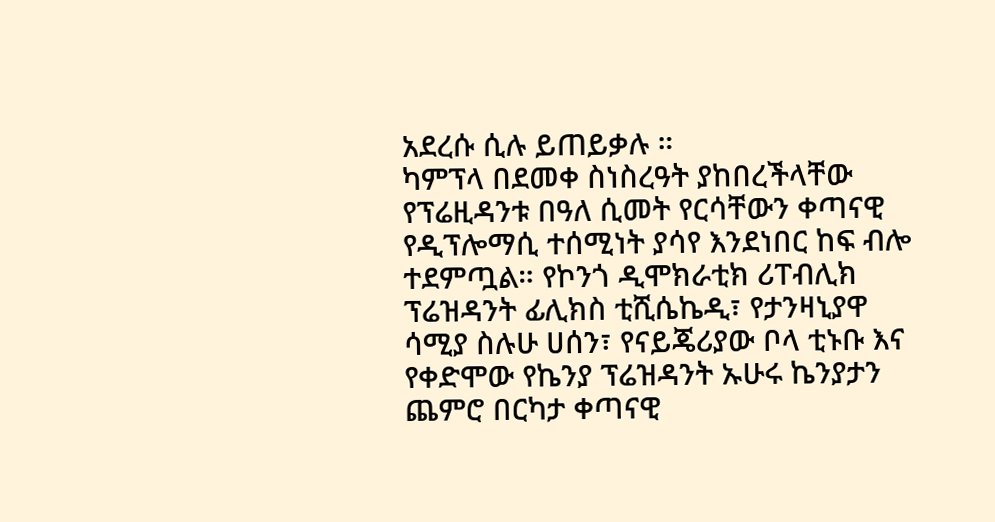አደረሱ ሲሉ ይጠይቃሉ ።
ካምፕላ በደመቀ ስነስረዓት ያከበረችላቸው የፕሬዚዳንቱ በዓለ ሲመት የርሳቸውን ቀጣናዊ የዲፕሎማሲ ተሰሚነት ያሳየ እንደነበር ከፍ ብሎ ተደምጧል። የኮንጎ ዲሞክራቲክ ሪፐብሊክ ፕሬዝዳንት ፊሊክስ ቲሺሴኬዲ፣ የታንዛኒያዋ ሳሚያ ስሉሁ ሀሰን፣ የናይጄሪያው ቦላ ቲኑቡ እና የቀድሞው የኬንያ ፕሬዝዳንት ኡሁሩ ኬንያታን ጨምሮ በርካታ ቀጣናዊ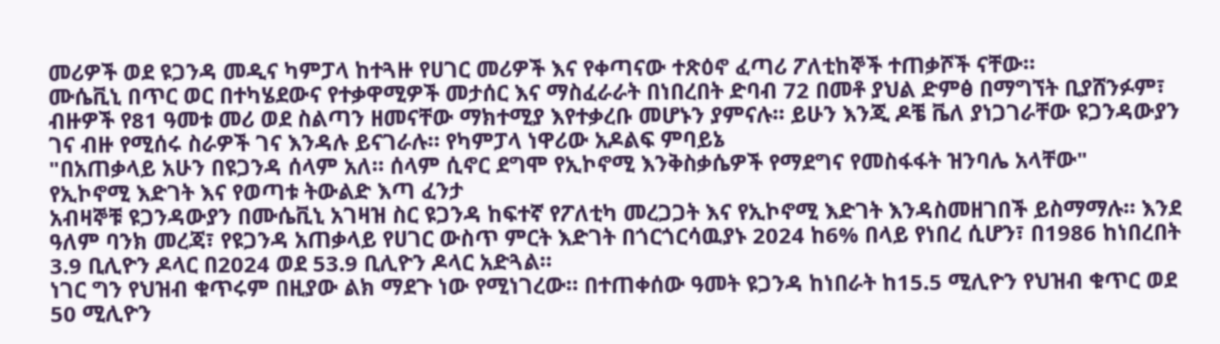መሪዎች ወደ ዩጋንዳ መዲና ካምፓላ ከተጓዙ የሀገር መሪዎች እና የቀጣናው ተጽዕኖ ፈጣሪ ፖለቲከኞች ተጠቃሾች ናቸው።
ሙሴቪኒ በጥር ወር በተካሄደውና የተቃዋሚዎች መታሰር እና ማስፈራራት በነበረበት ድባብ 72 በመቶ ያህል ድምፅ በማግኘት ቢያሸንፉም፣ ብዙዎች የ81 ዓመቱ መሪ ወደ ስልጣን ዘመናቸው ማክተሚያ እየተቃረቡ መሆኑን ያምናሉ። ይሁን እንጂ ዶቼ ቬለ ያነጋገራቸው ዩጋንዳውያን ገና ብዙ የሚሰሩ ስራዎች ገና እንዳሉ ይናገራሉ። የካምፓላ ነዋሪው አዶልፍ ምባይኔ
"በአጠቃላይ አሁን በዩጋንዳ ሰላም አለ። ሰላም ሲኖር ደግሞ የኢኮኖሚ እንቅስቃሴዎች የማደግና የመስፋፋት ዝንባሌ አላቸው"
የኢኮኖሚ እድገት እና የወጣቱ ትውልድ እጣ ፈንታ
አብዛኞቹ ዩጋንዳውያን በሙሴቪኒ አገዛዝ ስር ዩጋንዳ ከፍተኛ የፖለቲካ መረጋጋት እና የኢኮኖሚ እድገት እንዳስመዘገበች ይስማማሉ። እንደ ዓለም ባንክ መረጃ፣ የዩጋንዳ አጠቃላይ የሀገር ውስጥ ምርት እድገት በጎርጎርሳዉያኑ 2024 ከ6% በላይ የነበረ ሲሆን፣ በ1986 ከነበረበት 3.9 ቢሊዮን ዶላር በ2024 ወደ 53.9 ቢሊዮን ዶላር አድጓል።
ነገር ግን የህዝብ ቁጥሩም በዚያው ልክ ማደጉ ነው የሚነገረው። በተጠቀሰው ዓመት ዩጋንዳ ከነበራት ከ15.5 ሚሊዮን የህዝብ ቁጥር ወደ 50 ሚሊዮን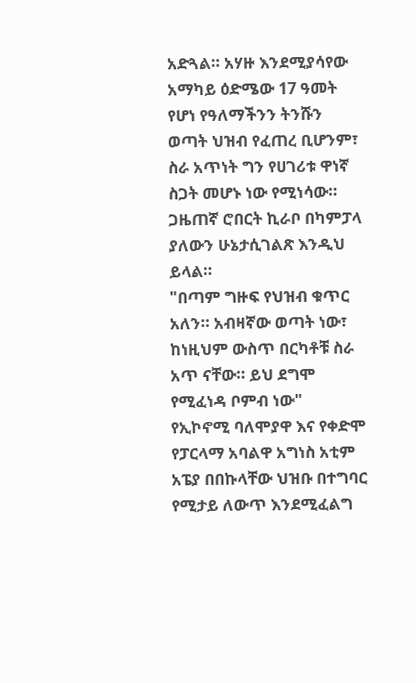አድጓል። አሃዙ እንደሚያሳየው አማካይ ዕድሜው 17 ዓመት የሆነ የዓለማችንን ትንሹን ወጣት ህዝብ የፈጠረ ቢሆንም፣ ስራ አጥነት ግን የሀገሪቱ ዋነኛ ስጋት መሆኑ ነው የሚነሳው። ጋዜጠኛ ሮበርት ኪራቦ በካምፓላ ያለውን ሁኔታሲገልጽ እንዲህ ይላል።
"በጣም ግዙፍ የህዝብ ቁጥር አለን። አብዛኛው ወጣት ነው፣ ከነዚህም ውስጥ በርካቶቹ ስራ አጥ ናቸው። ይህ ደግሞ የሚፈነዳ ቦምብ ነው"
የኢኮኖሚ ባለሞያዋ እና የቀድሞ የፓርላማ አባልዋ አግነስ አቲም አፔያ በበኩላቸው ህዝቡ በተግባር የሚታይ ለውጥ እንደሚፈልግ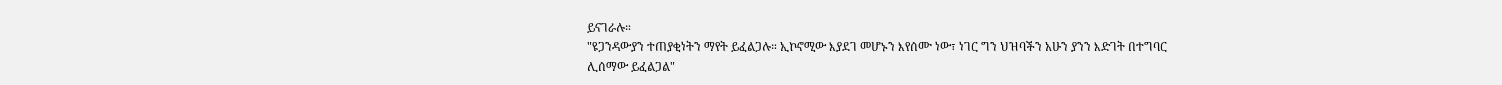ይናገራሉ።
"ዩጋንዳውያን ተጠያቂነትን ማየት ይፈልጋሉ። ኢኮኖሚው እያደገ መሆኑን እየሰሙ ነው፣ ነገር ግን ህዝባችን አሁን ያንን እድገት በተግባር ሊሰማው ይፈልጋል"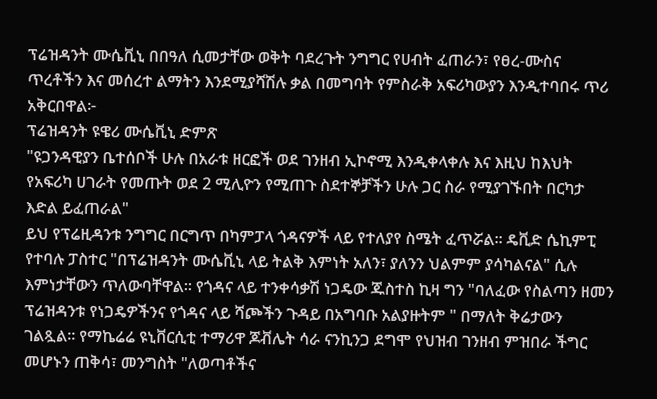ፕሬዝዳንት ሙሴቪኒ በበዓለ ሲመታቸው ወቅት ባደረጉት ንግግር የሀብት ፈጠራን፣ የፀረ-ሙስና ጥረቶችን እና መሰረተ ልማትን እንደሚያሻሽሉ ቃል በመግባት የምስራቅ አፍሪካውያን እንዲተባበሩ ጥሪ አቅርበዋል፦
ፕሬዝዳንት ዩዌሪ ሙሴቪኒ ድምጽ
"ዩጋንዳዊያን ቤተሰቦች ሁሉ በአራቱ ዘርፎች ወደ ገንዘብ ኢኮኖሚ እንዲቀላቀሉ እና እዚህ ከእህት የአፍሪካ ሀገራት የመጡት ወደ 2 ሚሊዮን የሚጠጉ ስደተኞቻችን ሁሉ ጋር ስራ የሚያገኙበት በርካታ እድል ይፈጠራል"
ይህ የፕሬዚዳንቱ ንግግር በርግጥ በካምፓላ ጎዳናዎች ላይ የተለያየ ስሜት ፈጥሯል። ዴቪድ ሴኪምፒ የተባሉ ፓስተር "በፕሬዝዳንት ሙሴቪኒ ላይ ትልቅ እምነት አለን፣ ያለንን ህልምም ያሳካልናል" ሲሉ እምነታቸውን ጥለውባቸዋል። የጎዳና ላይ ተንቀሳቃሽ ነጋዴው ጁስተስ ኪዛ ግን "ባለፈው የስልጣን ዘመን ፕሬዝዳንቱ የነጋዴዎችንና የጎዳና ላይ ሻጮችን ጉዳይ በአግባቡ አልያዙትም " በማለት ቅሬታውን ገልጿል። የማኬሬሬ ዩኒቨርሲቲ ተማሪዋ ጆቭሌት ሳራ ናንኪንጋ ደግሞ የህዝብ ገንዘብ ምዝበራ ችግር መሆኑን ጠቅሳ፣ መንግስት "ለወጣቶችና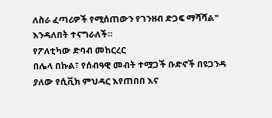ለስራ ፈጣሪዎች የሚሰጠውን የገንዘብ ድጋፍ ማሻሻል" እንዳለበት ተናግራለች።
የፖለቲካው ድባብ መከርረር
በሌላ በኩል፣ የሰብዓዊ መብት ተሟጋች ቡድኖች በዩጋንዳ ያለው የሲቪክ ምህዳር እየጠበበ እና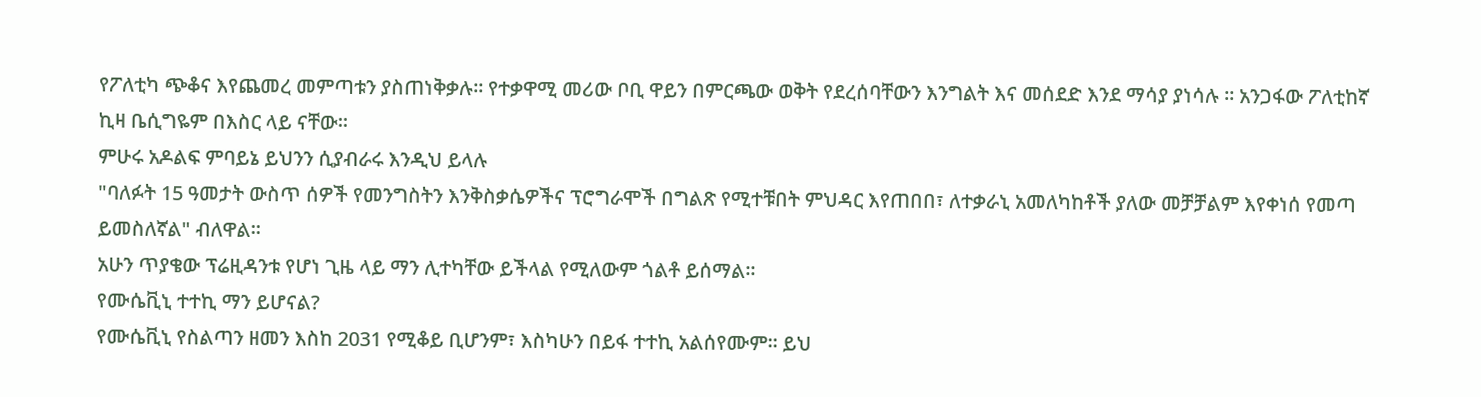የፖለቲካ ጭቆና እየጨመረ መምጣቱን ያስጠነቅቃሉ። የተቃዋሚ መሪው ቦቢ ዋይን በምርጫው ወቅት የደረሰባቸውን እንግልት እና መሰደድ እንደ ማሳያ ያነሳሉ ። አንጋፋው ፖለቲከኛ ኪዛ ቤሲግዬም በእስር ላይ ናቸው።
ምሁሩ አዶልፍ ምባይኔ ይህንን ሲያብራሩ እንዲህ ይላሉ
"ባለፉት 15 ዓመታት ውስጥ ሰዎች የመንግስትን እንቅስቃሴዎችና ፕሮግራሞች በግልጽ የሚተቹበት ምህዳር እየጠበበ፣ ለተቃራኒ አመለካከቶች ያለው መቻቻልም እየቀነሰ የመጣ ይመስለኛል" ብለዋል።
አሁን ጥያቄው ፕሬዚዳንቱ የሆነ ጊዜ ላይ ማን ሊተካቸው ይችላል የሚለውም ጎልቶ ይሰማል።
የሙሴቪኒ ተተኪ ማን ይሆናል?
የሙሴቪኒ የስልጣን ዘመን እስከ 2031 የሚቆይ ቢሆንም፣ እስካሁን በይፋ ተተኪ አልሰየሙም። ይህ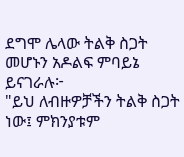ደግሞ ሌላው ትልቅ ስጋት መሆኑን አዶልፍ ምባይኔ ይናገራሉ፦
"ይህ ለብዙዎቻችን ትልቅ ስጋት ነው፤ ምክንያቱም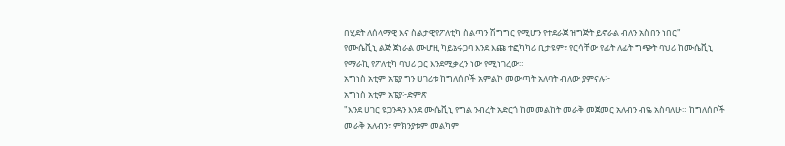በሂደት ለሰላማዊ እና ስልታዊየፖለቲካ ስልጣን ሽግግር የሚሆን የተደራጀ ዝግጅት ይኖራል ብለን አስበን ነበር"
የሙሴቪኒ ልጅ ጀነራል ሙሆዚ ካይኔሩጋባ እንደ እጩ ተፎካካሪ ቢታዩም፣ የርሳቸው የፊት ለፊት ግጭት ባህሪ ከሙሴቪኒ የማራኪ የፖለቲካ ባህሪ ጋር እንደሚቃረን ነው የሚነገረው።
አግነስ አቲም አፔያ ግን ሀገሪቱ ከግለሰቦች አምልኮ መውጣት አለባት ብለው ያምናሉ፦
አግነስ አቲም አፔያ፦ድምጽ
"እንደ ሀገር ዩጋንዳን እንደ ሙሴቪኒ የግል ንብረት አድርጎ ከመመልከት መራቅ መጀመር አለብን ብዬ አስባለሁ። ከግለሰቦች መራቅ አለብን፣ ምክንያቱም መልካም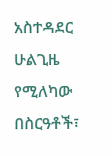አስተዳደር ሁልጊዜ የሚለካው በስርዓቶች፣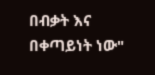በብቃት እና በቀጣይነት ነው"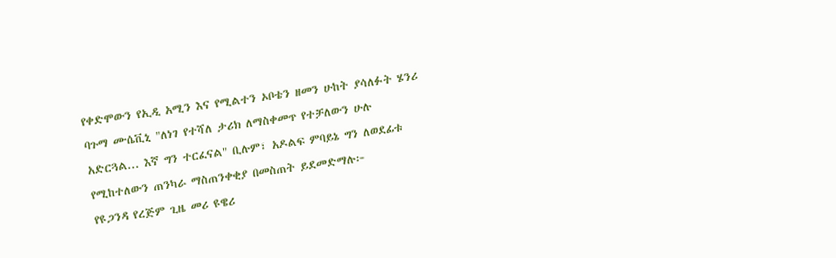የቀድሞውን የኢዲ አሚን እና የሚልተን ኦቦቴን ዘመን ሁከት ያሳለፉት ሄንሪ ባጉማ ሙሴቪኒ "ለነገ የተሻለ ታሪክ ለማስቀመጥ የተቻለውን ሁሉ አድርጓል... እኛ ግን ተርፈናል" ቢሉም፣ አዶልፍ ምባይኔ ግን ለወደፊቱ የሚከተለውን ጠንካራ ማስጠንቀቂያ በመስጠት ይደመድማሉ፦
የዩጋንዳ የረጅም ጊዜ መሪ ዩዌሪ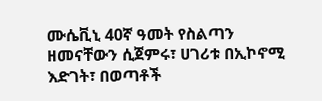ሙሴቪኒ 40ኛ ዓመት የስልጣን ዘመናቸውን ሲጀምሩ፣ ሀገሪቱ በኢኮኖሚ እድገት፣ በወጣቶች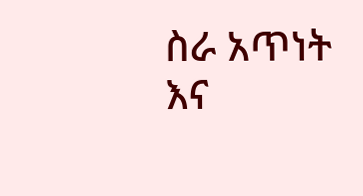ስራ አጥነት እና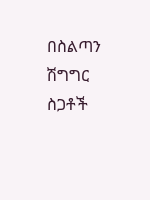በስልጣን ሽግግር ስጋቶች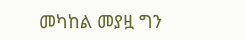መካከል መያዟ ግን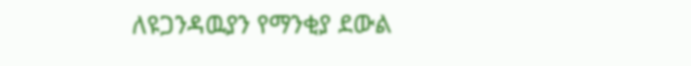ለዩጋንዳዉያን የማንቂያ ደውል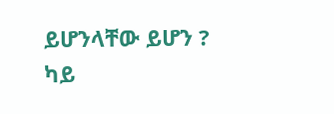ይሆንላቸው ይሆን ?
ካይ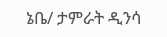ኔቤ/ ታምራት ዲንሳ